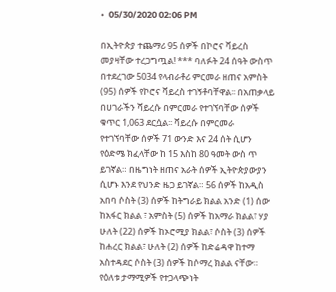•  05/30/2020 02:06 PM

በኢትዮጵያ ተጨማሪ 95 ሰዎች በኮሮና ቫይረስ መያዛቸው ተረጋግጧል! *** ባለፉት 24 ሰዓት ውስጥ በተደረገው 5034 የላብራቶሪ ምርመራ ዘጠና አምስት (95) ሰዎች የኮሮና ቫይረስ ተገኝቶባቸዋል፡፡ በአጠቃላይ በሀገራችን ሻይረሱ በምርመራ የተገኘባቸው ሰዎች ቁጥር 1,063 ደርሷል፡፡ ቫይረሱ በምርመራ የተገኘባቸው ሰዎች 71 ውንድ እና 24 ሰት ሲሆን የዕድሜ ክፈላቸው ከ 15 እስከ 80 ዓመት ውስ ጥ ይገኛል። በዜግነት ዘጠና አራት ሰዎች ኢትዮጵያውያን ሲሆኑ እንደ የህንድ ዜጋ ይገኛል። 56 ሰዎች ከአዲስ አበባ ሶስት (3) ሰዎች ከትግራይ ክልል አንድ (1) ሰው ከአፋር ክልል ፣ አምስት (5) ሰዎች ከአማራ ክልል፣ ሃያ ሁለት (22) ሰዎች ከኦሮሚያ ክልል፣ ሶስት (3) ሰዎች ከሐረር ክልል፣ ሁለት (2) ሰዎች ከድሬዳዋ ከተማ አስተዳደር ሶስት (3) ሰዎች ከሶማረ ክልል ናቸው። የዕለቱ ታማሚዎች የተጋላጭነት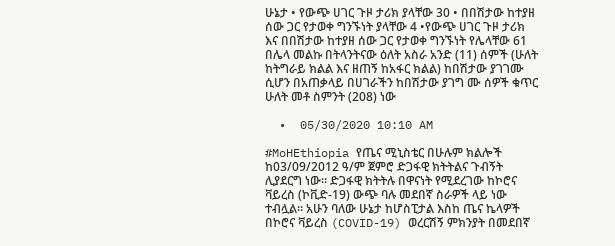ሁኔታ • የውጭ ሀገር ጉዞ ታሪክ ያላቸው 30 • በበሽታው ከተያዘ ሰው ጋር የታወቀ ግንኙነት ያላቸው 4 •የውጭ ሀገር ጉዞ ታሪክ እና በበሽታው ከተያዘ ሰው ጋር የታወቀ ግንኙነት የሌላቸው 61 በሌላ መልኩ በትላንትናው ዕለት አስራ አንድ (11) ሰምች (ሁለት ከትግራይ ክልል እና ዘጠኝ ከአፋር ክልል) ከበሽታው ያገገሙ ሲሆን በአጠቃላይ በሀገራችን ከበሽታው ያገግ ሙ ሰዎች ቁጥር ሁለት መቶ ስምንት (208) ነው

  •  05/30/2020 10:10 AM

#MoHEthiopia የጤና ሚኒስቴር በሁሉም ክልሎች ከ03/09/2012 ዓ/ም ጀምሮ ድጋፋዊ ክትትልና ጉብኝት ሊያደርግ ነው። ድጋፋዊ ክትትሉ በዋናነት የሚደረገው ከኮሮና ቫይረስ (ኮቪድ-19) ውጭ ባሉ መደበኛ ስራዎች ላይ ነው ተብሏል። አሁን ባለው ሁኔታ ከሆስፒታል እስከ ጤና ኬላዎች በኮሮና ቫይረስ (COVID-19) ወረርሽኝ ምክንያት በመደበኛ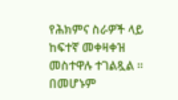የሕክምና ስራዎች ላይ ከፍተኛ መቀዛቀዝ መስተዋሉ ተገልጿል ። በመሆኑም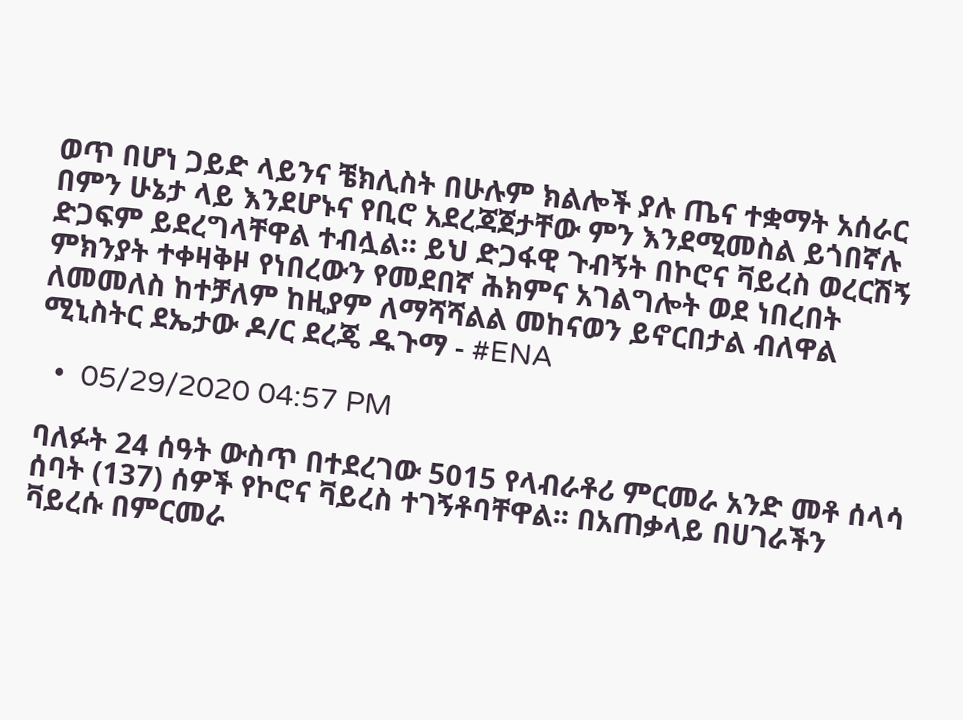ወጥ በሆነ ጋይድ ላይንና ቼክሊስት በሁሉም ክልሎች ያሉ ጤና ተቋማት አሰራር በምን ሁኔታ ላይ እንደሆኑና የቢሮ አደረጃጀታቸው ምን እንደሚመስል ይጎበኛሉ ድጋፍም ይደረግላቸዋል ተብሏል። ይህ ድጋፋዊ ጉብኝት በኮሮና ቫይረስ ወረርሽኝ ምክንያት ተቀዛቅዞ የነበረውን የመደበኛ ሕክምና አገልግሎት ወደ ነበረበት ለመመለስ ከተቻለም ከዚያም ለማሻሻልል መከናወን ይኖርበታል ብለዋል ሚኒስትር ደኤታው ዶ/ር ደረጄ ዱጉማ - #ENA

  •  05/29/2020 04:57 PM

ባለፉት 24 ሰዓት ውስጥ በተደረገው 5015 የላብራቶሪ ምርመራ አንድ መቶ ሰላሳ ሰባት (137) ሰዎች የኮሮና ቫይረስ ተገኝቶባቸዋል፡፡ በአጠቃላይ በሀገራችን ቫይረሱ በምርመራ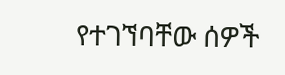የተገኘባቸው ሰዎች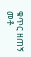ቁጥር ዘጠኝ መቶ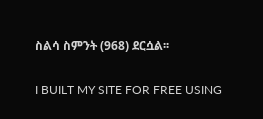ስልሳ ስምንት (968) ደርሷል፡፡

I BUILT MY SITE FOR FREE USING